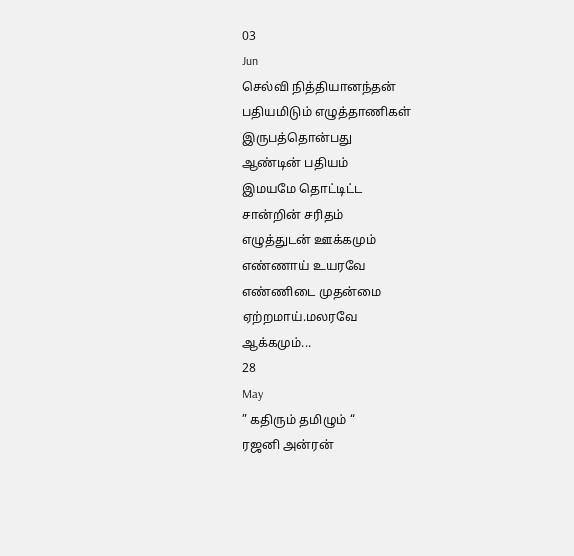03
Jun
செல்வி நித்தியானந்தன்
பதியமிடும் எழுத்தாணிகள்
இருபத்தொன்பது
ஆண்டின் பதியம்
இமயமே தொட்டிட்ட
சான்றின் சரிதம்
எழுத்துடன் ஊக்கமும்
எண்ணாய் உயரவே
எண்ணிடை முதன்மை
ஏற்றமாய்.மலரவே
ஆக்கமும்...
28
May
” கதிரும் தமிழும் “
ரஜனி அன்ரன்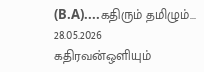(B.A)....கதிரும் தமிழும்... 28.05.2026
கதிரவன்ஒளியும்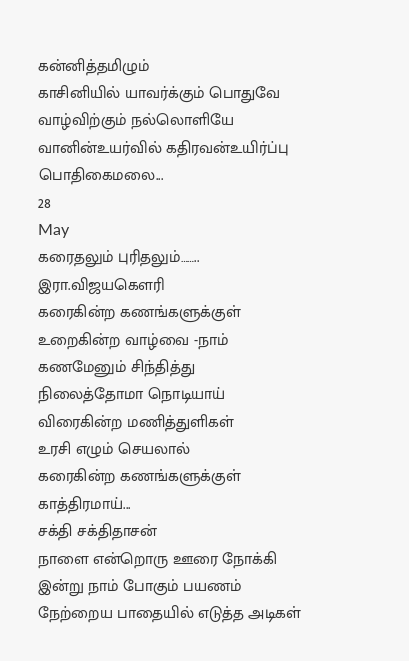கன்னித்தமிழும்
காசினியில் யாவர்க்கும் பொதுவே
வாழ்விற்கும் நல்லொளியே
வானின்உயர்வில் கதிரவன்உயிர்ப்பு
பொதிகைமலை...
28
May
கரைதலும் புரிதலும்……..
இரா.விஜயகௌரி
கரைகின்ற கணங்களுக்குள்
உறைகின்ற வாழ்வை -நாம்
கணமேனும் சிந்தித்து
நிலைத்தோமா நொடியாய்
விரைகின்ற மணித்துளிகள்
உரசி எழும் செயலால்
கரைகின்ற கணங்களுக்குள்
காத்திரமாய்...
சக்தி சக்திதாசன்
நாளை என்றொரு ஊரை நோக்கி
இன்று நாம் போகும் பயணம்
நேற்றைய பாதையில் எடுத்த அடிகள்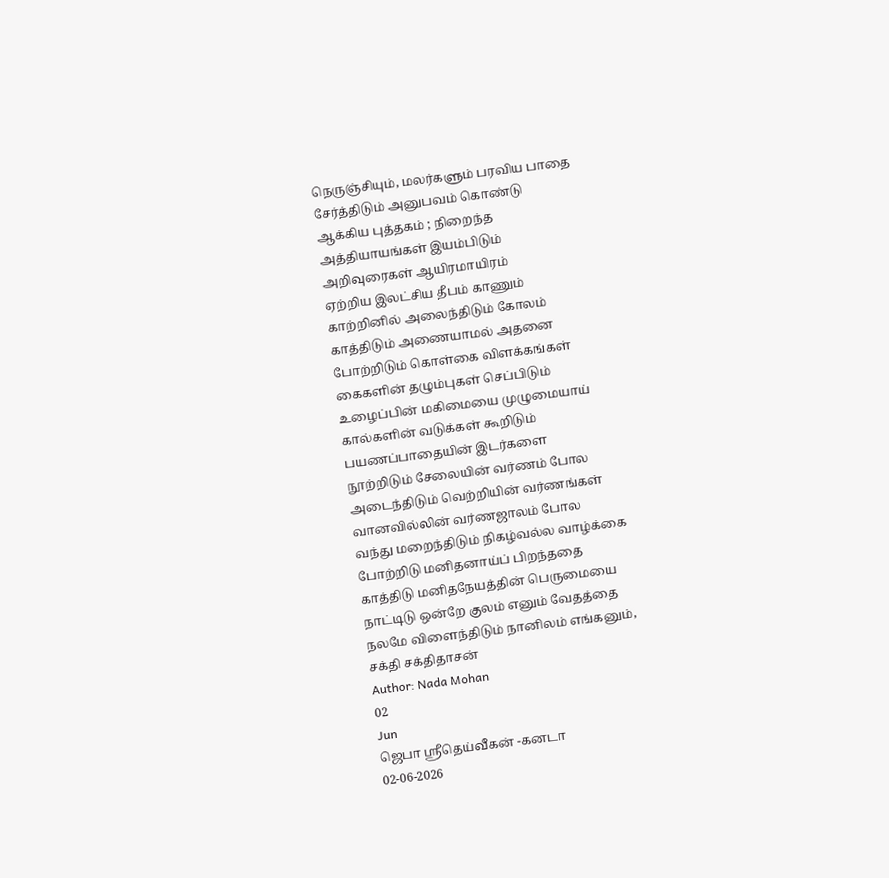நெருஞ்சியும், மலர்களும் பரவிய பாதை
சேர்த்திடும் அனுபவம் கொண்டு
ஆக்கிய புத்தகம் ; நிறைந்த
அத்தியாயங்கள் இயம்பிடும்
அறிவுரைகள் ஆயிரமாயிரம்
ஏற்றிய இலட்சிய தீபம் காணும்
காற்றினில் அலைந்திடும் கோலம்
காத்திடும் அணையாமல் அதனை
போற்றிடும் கொள்கை விளக்கங்கள்
கைகளின் தழும்புகள் செப்பிடும்
உழைப்பின் மகிமையை முழுமையாய்
கால்களின் வடுக்கள் கூறிடும்
பயணப்பாதையின் இடர்களை
நூற்றிடும் சேலையின் வர்ணம் போல
அடைந்திடும் வெற்றியின் வர்ணங்கள்
வானவில்லின் வர்ணஜாலம் போல
வந்து மறைந்திடும் நிகழ்வல்ல வாழ்க்கை
போற்றிடு மனிதனாய்ப் பிறந்ததை
காத்திடு மனிதநேயத்தின் பெருமையை
நாட்டிடு ஒன்றே குலம் எனும் வேதத்தை
நலமே விளைந்திடும் நானிலம் எங்கனும்,
சக்தி சக்திதாசன்
Author: Nada Mohan
02
Jun
ஜெபா ஸ்ரீதெய்வீகன் -கனடா
02-06-2026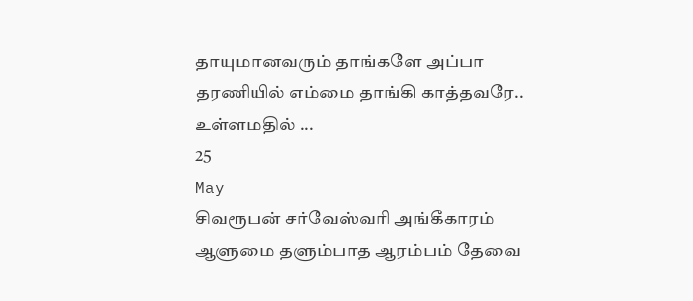தாயுமானவரும் தாங்களே அப்பா
தரணியில் எம்மை தாங்கி காத்தவரே..
உள்ளமதில் ...
25
May
சிவரூபன் சர்வேஸ்வரி அங்கீகாரம்
ஆளுமை தளும்பாத ஆரம்பம் தேவை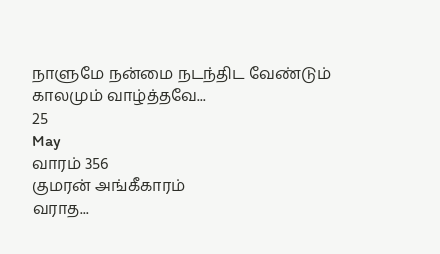நாளுமே நன்மை நடந்திட வேண்டும்
காலமும் வாழ்த்தவே...
25
May
வாரம் 356
குமரன் அங்கீகாரம்
வராத...